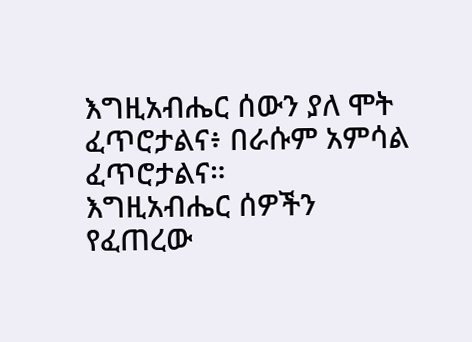እግዚአብሔር ሰውን ያለ ሞት ፈጥሮታልና፥ በራሱም አምሳል ፈጥሮታልና።
እግዚአብሔር ሰዎችን የፈጠረው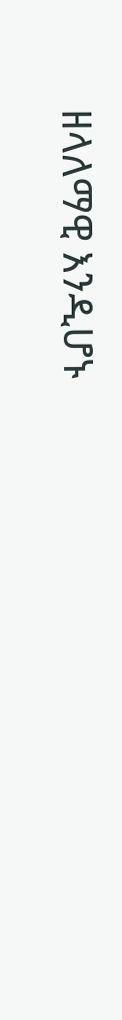ዘላለማዊ እንዲሆኑ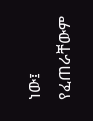ነው፤ የፈጠራቸውም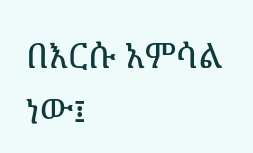በእርሱ አምሳል ነው፤